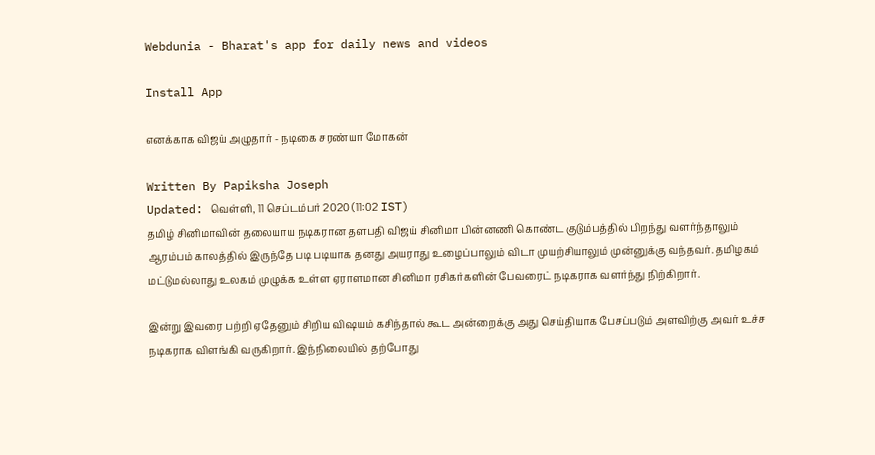Webdunia - Bharat's app for daily news and videos

Install App

எனக்காக விஜய் அழுதார் - நடிகை சரண்யா மோகன்

Written By Papiksha Joseph
Updated: வெள்ளி, 11 செப்டம்பர் 2020 (11:02 IST)
தமிழ் சினிமாவின் தலையாய நடிகரான தளபதி விஜய் சினிமா பின்னணி கொண்ட குடும்பத்தில் பிறந்து வளர்ந்தாலும் ஆரம்பம் காலத்தில் இருந்தே படி படியாக தனது அயராது உழைப்பாலும் விடா முயற்சியாலும் முன்னுக்கு வந்தவர். தமிழகம் மட்டுமல்லாது உலகம் முழுக்க உள்ள ஏராளமான சினிமா ரசிகர்களின் பேவரைட் நடிகராக வளர்ந்து நிற்கிறார்.

இன்று இவரை பற்றி ஏதேனும் சிறிய விஷயம் கசிந்தால் கூட அன்றைக்கு அது செய்தியாக பேசப்படும் அளவிற்கு அவர் உச்ச நடிகராக விளங்கி வருகிறார். இந்நிலையில் தற்போது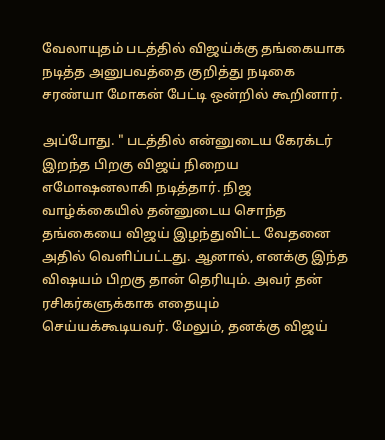வேலாயுதம் படத்தில் விஜய்க்கு தங்கையாக நடித்த அனுபவத்தை குறித்து நடிகை சரண்யா மோகன் பேட்டி ஒன்றில் கூறினார்.

அப்போது. " படத்தில் என்னுடைய கேரக்டர் இறந்த பிறகு விஜய் நிறைய எமோஷனலாகி நடித்தார். நிஜ வாழ்க்கையில் தன்னுடைய சொந்த தங்கையை விஜய் இழந்துவிட்ட வேதனை அதில் வெளிப்பட்டது. ஆனால், எனக்கு இந்த விஷயம் பிறகு தான் தெரியும். அவர் தன் ரசிகர்களுக்காக எதையும் செய்யக்கூடியவர். மேலும், தனக்கு விஜய்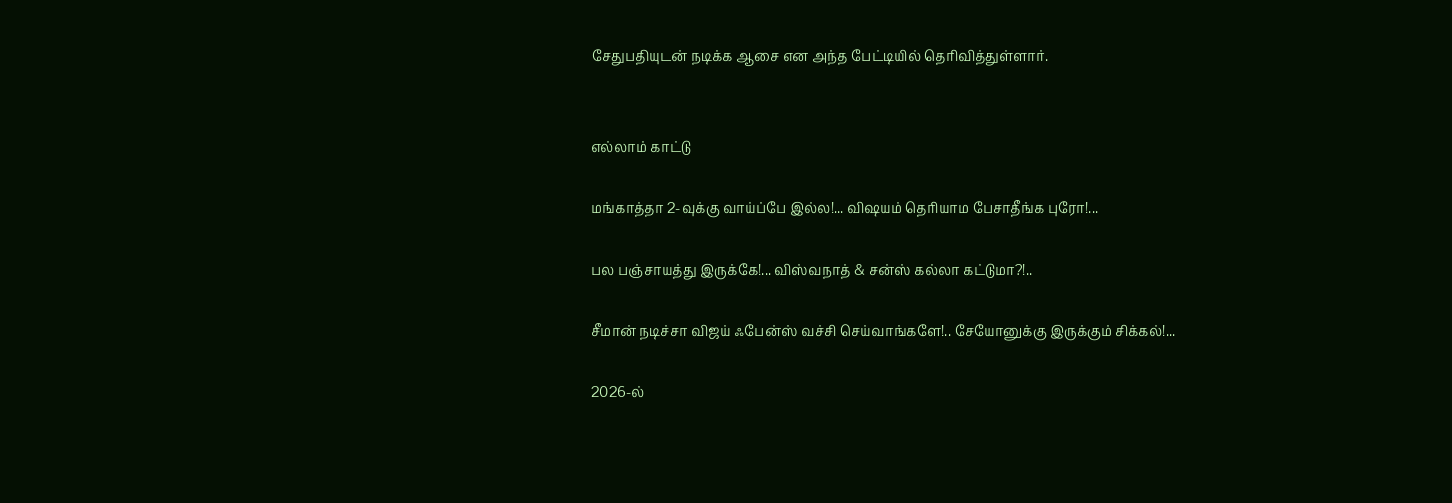சேதுபதியுடன் நடிக்க ஆசை என அந்த பேட்டியில் தெரிவித்துள்ளார்.


எல்லாம் காட்டு

மங்காத்தா 2-வுக்கு வாய்ப்பே இல்ல!... விஷயம் தெரியாம பேசாதீங்க புரோ!...

பல பஞ்சாயத்து இருக்கே!... விஸ்வநாத் & சன்ஸ் கல்லா கட்டுமா?!..

சீமான் நடிச்சா விஜய் ஃபேன்ஸ் வச்சி செய்வாங்களே!.. சேயோனுக்கு இருக்கும் சிக்கல்!...

2026-ல்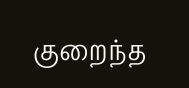குறைந்த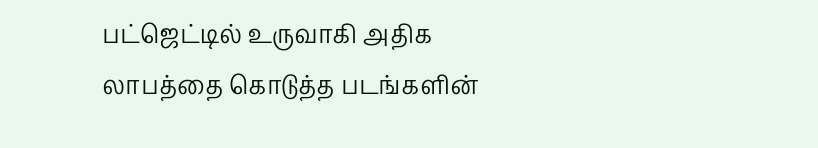பட்ஜெட்டில் உருவாகி அதிக லாபத்தை கொடுத்த படங்களின்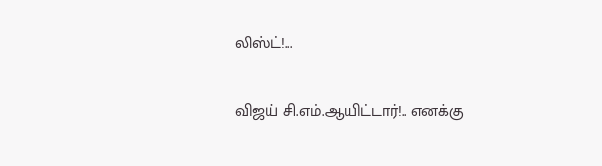லிஸ்ட்!...

விஜய் சி.எம்.ஆயிட்டார்!.. எனக்கு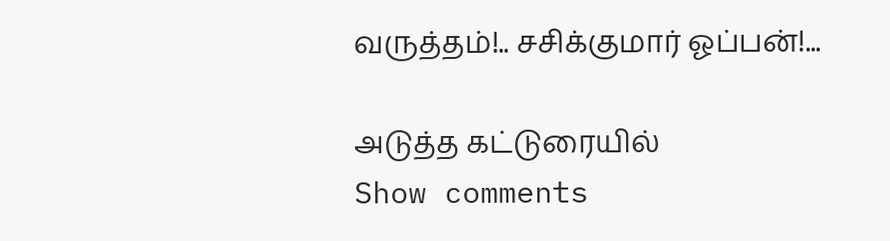வருத்தம்!.. சசிக்குமார் ஓப்பன்!...

அடுத்த கட்டுரையில்
Show comments